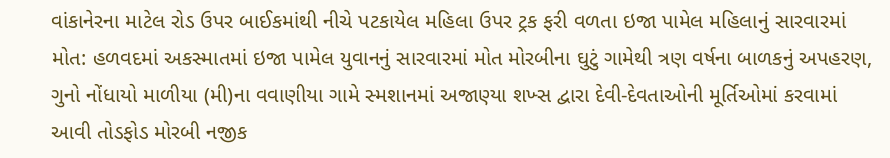વાંકાનેરના માટેલ રોડ ઉપર બાઈકમાંથી નીચે પટકાયેલ મહિલા ઉપર ટ્રક ફરી વળતા ઇજા પામેલ મહિલાનું સારવારમાં મોત: હળવદમાં અકસ્માતમાં ઇજા પામેલ યુવાનનું સારવારમાં મોત મોરબીના ઘુટું ગામેથી ત્રણ વર્ષના બાળકનું અપહરણ, ગુનો નોંધાયો માળીયા (મી)ના વવાણીયા ગામે સ્મશાનમાં અજાણ્યા શખ્સ દ્વારા દેવી-દેવતાઓની મૂર્તિઓમાં કરવામાં આવી તોડફોડ મોરબી નજીક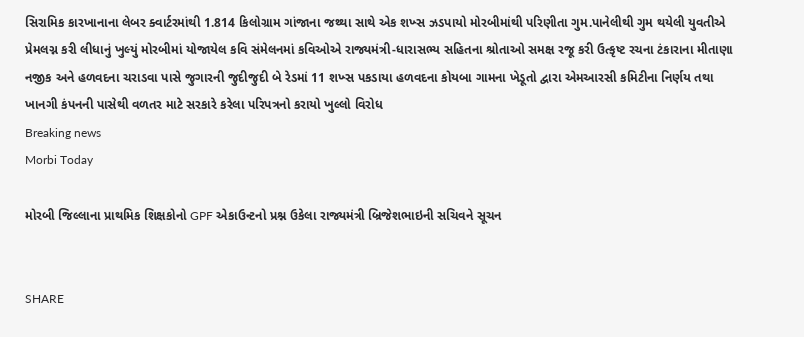સિરામિક કારખાનાના લેબર ક્વાર્ટરમાંથી 1.814 કિલોગ્રામ ગાંજાના જથ્થા સાથે એક શખ્સ ઝડપાયો મોરબીમાંથી પરિણીતા ગુમ.પાનેલીથી ગુમ થયેલી યુવતીએ પ્રેમલગ્ન કરી લીધાનું ખુલ્યું મોરબીમાં યોજાયેલ કવિ સંમેલનમાં કવિઓએ રાજ્યમંત્રી-ધારાસભ્ય સહિતના શ્રોતાઓ સમક્ષ રજૂ કરી ઉત્કૃષ્ટ રચના ટંકારાના મીતાણા નજીક અને હળવદના ચરાડવા પાસે જુગારની જુદીજુદી બે રેડમાં 11 શખ્સ પકડાયા હળવદના કોયબા ગામના ખેડૂતો દ્વારા એમઆરસી કમિટીના નિર્ણય તથા ખાનગી કંપનની પાસેથી વળતર માટે સરકારે કરેલા પરિપત્રનો કરાયો ખુલ્લો વિરોધ
Breaking news
Morbi Today

મોરબી જિલ્લાના પ્રાથમિક શિક્ષકોનો GPF એકાઉન્ટનો પ્રશ્ન ઉકેલા રાજ્યમંત્રી બ્રિજેશભાઇની સચિવને સૂચન


SHARE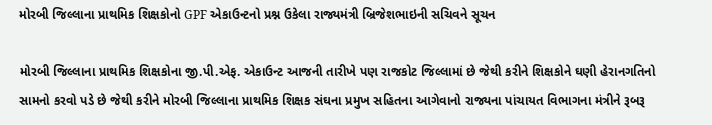મોરબી જિલ્લાના પ્રાથમિક શિક્ષકોનો GPF એકાઉન્ટનો પ્રશ્ન ઉકેલા રાજ્યમંત્રી બ્રિજેશભાઇની સચિવને સૂચન

મોરબી જિલ્લાના પ્રાથમિક શિક્ષકોના જી.પી.એફ. એકાઉન્ટ આજની તારીખે પણ રાજકોટ જિલ્લામાં છે જેથી કરીને શિક્ષકોને ઘણી હેરાનગતિનો સામનો કરવો પડે છે જેથી કરીને મોરબી જિલ્લાના પ્રાથમિક શિક્ષક સંઘના પ્રમુખ સહિતના આગેવાનો રાજ્યના પાંચાયત વિભાગના મંત્રીને રૂબરૂ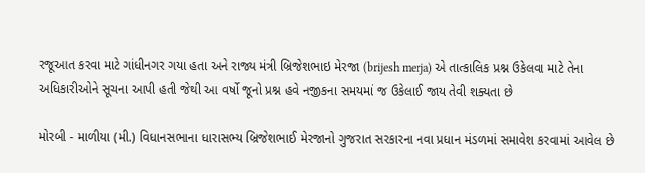રજૂઆત કરવા માટે ગાંધીનગર ગયા હતા અને રાજ્ય મંત્રી બ્રિજેશભાઇ મેરજા (brijesh merja) એ તાત્કાલિક પ્રશ્ન ઉકેલવા માટે તેના અધિકારીઓને સૂચના આપી હતી જેથી આ વર્ષો જૂનો પ્રશ્ન હવે નજીકના સમયમાં જ ઉકેલાઈ જાય તેવી શક્યતા છે

મોરબી - માળીયા (મી.) વિધાનસભાના ધારાસભ્ય બ્રિજેશભાઈ મેરજાનો ગુજરાત સરકારના નવા પ્રધાન મંડળમાં સમાવેશ કરવામાં આવેલ છે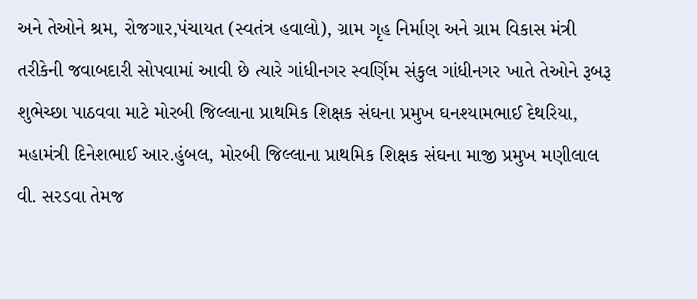અને તેઓને શ્રમ, રોજગાર,પંચાયત (સ્વતંત્ર હવાલો), ગ્રામ ગૃહ નિર્માણ અને ગ્રામ વિકાસ મંત્રી તરીકેની જવાબદારી સોપવામાં આવી છે ત્યારે ગાંધીનગર સ્વર્ણિમ સંકુલ ગાંધીનગર ખાતે તેઓને રૂબરૂ શુભેચ્છા પાઠવવા માટે મોરબી જિલ્લાના પ્રાથમિક શિક્ષક સંઘના પ્રમુખ ઘનશ્યામભાઈ દેથરિયા, મહામંત્રી દિનેશભાઈ આર.હુંબલ, મોરબી જિલ્લાના પ્રાથમિક શિક્ષક સંઘના માજી પ્રમુખ મણીલાલ વી. સરડવા તેમજ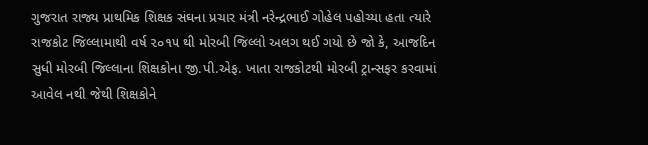ગુજરાત રાજ્ય પ્રાથમિક શિક્ષક સંઘના પ્રચાર મંત્રી નરેન્દ્રભાઈ ગોહેલ પહોચ્યા હતા ત્યારે રાજકોટ જિલ્લામાથી વર્ષ ૨૦૧૫ થી મોરબી જિલ્લો અલગ થઈ ગયો છે જો કે, આજદિન સુધી મોરબી જિલ્લાના શિક્ષકોના જી.પી.એફ. ખાતા રાજકોટથી મોરબી ટ્રાન્સફર કરવામાં આવેલ નથી જેથી શિક્ષકોને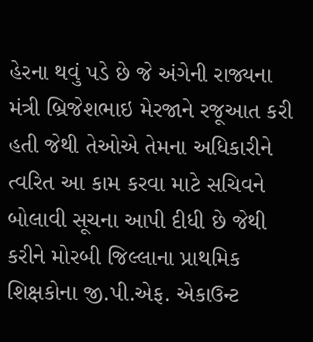હેરના થવું પડે છે જે અંગેની રાજ્યના મંત્રી બ્રિજેશભાઇ મેરજાને રજૂઆત કરી હતી જેથી તેઓએ તેમના અધિકારીને ત્વરિત આ કામ કરવા માટે સચિવને બોલાવી સૂચના આપી દીધી છે જેથી કરીને મોરબી જિલ્લાના પ્રાથમિક શિક્ષકોના જી.પી.એફ. એકાઉન્ટ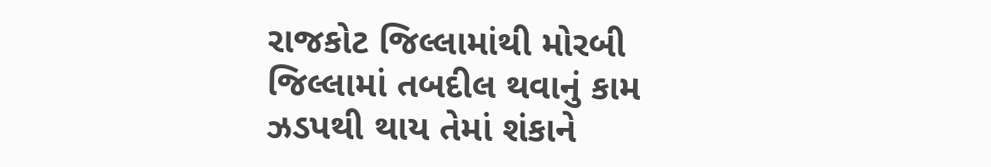રાજકોટ જિલ્લામાંથી મોરબી જિલ્લામાં તબદીલ થવાનું કામ ઝડપથી થાય તેમાં શંકાને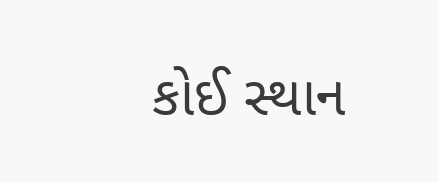કોઈ સ્થાન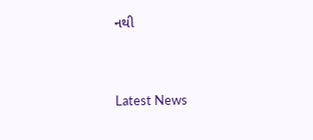નથી




Latest News